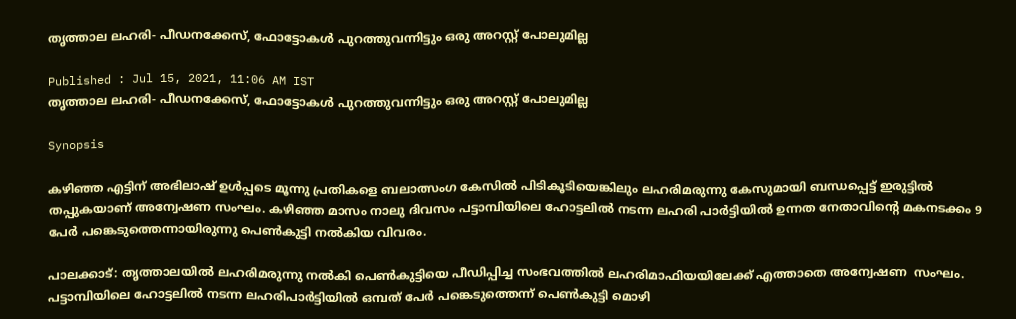തൃത്താല ലഹരി- പീഡനക്കേസ്, ഫോട്ടോകൾ പുറത്തുവന്നിട്ടും ഒരു അറസ്റ്റ് പോലുമില്ല

Published : Jul 15, 2021, 11:06 AM IST
തൃത്താല ലഹരി- പീഡനക്കേസ്, ഫോട്ടോകൾ പുറത്തുവന്നിട്ടും ഒരു അറസ്റ്റ് പോലുമില്ല

Synopsis

കഴിഞ്ഞ എട്ടിന് അഭിലാഷ് ഉള്‍പ്പടെ മൂന്നു പ്രതികളെ ബലാത്സംഗ കേസില്‍ പിടികൂടിയെങ്കിലും ലഹരിമരുന്നു കേസുമായി ബന്ധപ്പെട്ട് ഇരുട്ടില്‍ തപ്പുകയാണ് അന്വേഷണ സംഘം. കഴിഞ്ഞ മാസം നാലു ദിവസം പട്ടാമ്പിയിലെ ഹോട്ടലില്‍ നടന്ന ലഹരി പാര്‍ട്ടിയില്‍ ഉന്നത നേതാവിന്‍റെ മകനടക്കം 9 പേർ പങ്കെടുത്തെന്നായിരുന്നു പെണ്‍കുട്ടി നല്‍കിയ വിവരം.

പാലക്കാട്: തൃത്താലയില്‍ ലഹരിമരുന്നു നല്‍കി പെണ്‍കുട്ടിയെ പീഡിപ്പിച്ച സംഭവത്തില്‍ ലഹരിമാഫിയയിലേക്ക് എത്താതെ അന്വേഷണ  സംഘം. പട്ടാമ്പിയിലെ ഹോട്ടലില്‍ നടന്ന ലഹരിപാര്‍ട്ടിയില്‍ ഒമ്പത് പേര്‍ പങ്കെടുത്തെന്ന് പെണ്‍കുട്ടി മൊഴി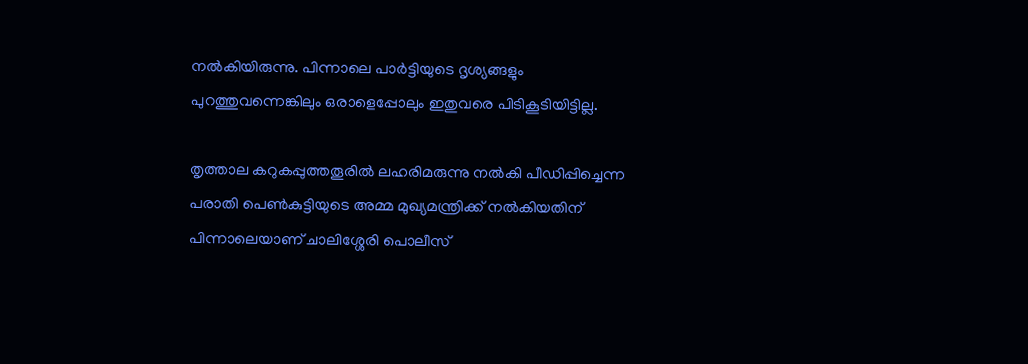നല്‍കിയിരുന്നു. പിന്നാലെ പാര്‍ട്ടിയുടെ ദൃശ്യങ്ങളും പുറത്തുവന്നെങ്കിലും ഒരാളെപ്പോലും ഇതുവരെ പിടികൂടിയിട്ടില്ല.

തൃത്താല കറുകപ്പുത്തതൂരില്‍ ലഹരിമരുന്നു നല്‍കി പീഡിപ്പിച്ചെന്ന പരാതി പെണ്‍കുട്ടിയുടെ അമ്മ മുഖ്യമന്ത്രിക്ക് നല്‍കിയതിന് പിന്നാലെയാണ് ചാലിശ്ശേരി പൊലീസ്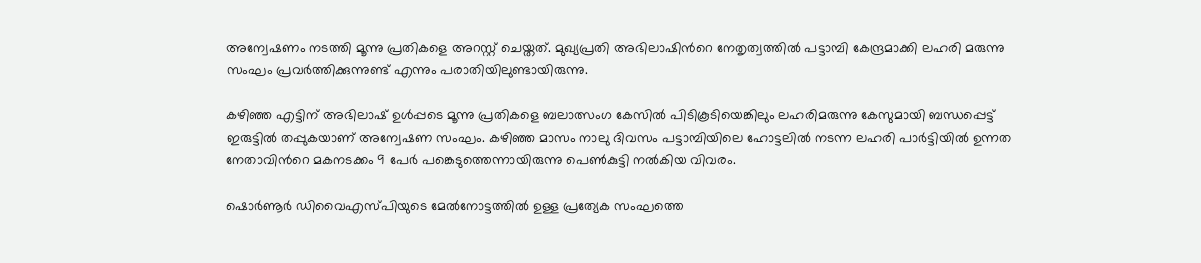അന്വേഷണം നടത്തി മൂന്നു പ്രതികളെ അറസ്റ്റ് ചെയ്തത്. മുഖ്യപ്രതി അഭിലാഷിന്‍റെ നേതൃത്വത്തില്‍ പട്ടാമ്പി കേന്ദ്രമാക്കി ലഹരി മരുന്നു സംഘം പ്രവര്‍ത്തിക്കുന്നുണ്ട് എന്നും പരാതിയിലുണ്ടായിരുന്നു.

കഴിഞ്ഞ എട്ടിന് അഭിലാഷ് ഉള്‍പ്പടെ മൂന്നു പ്രതികളെ ബലാത്സംഗ കേസില്‍ പിടികൂടിയെങ്കിലും ലഹരിമരുന്നു കേസുമായി ബന്ധപ്പെട്ട് ഇരുട്ടില്‍ തപ്പുകയാണ് അന്വേഷണ സംഘം. കഴിഞ്ഞ മാസം നാലു ദിവസം പട്ടാമ്പിയിലെ ഹോട്ടലില്‍ നടന്ന ലഹരി പാര്‍ട്ടിയില്‍ ഉന്നത നേതാവിന്‍റെ മകനടക്കം 9 പേർ പങ്കെടുത്തെന്നായിരുന്നു പെണ്‍കുട്ടി നല്‍കിയ വിവരം.

ഷൊര്‍ണൂര്‍ ഡിവൈഎസ്പിയുടെ മേല്‍നോട്ടത്തില്‍ ഉള്ള പ്രത്യേക സംഘത്തെ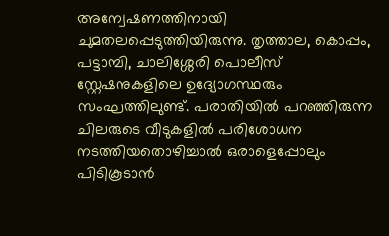അന്വേഷണത്തിനായി ചുമതലപ്പെടുത്തിയിരുന്നു. തൃത്താല, കൊപ്പം, പട്ടാമ്പി, ചാലിശ്ശേരി പൊലീസ് സ്റ്റേഷനുകളിലെ ഉദ്യോഗസ്ഥരും സംഘത്തിലുണ്ട്. പരാതിയില്‍ പറഞ്ഞിരുന്ന ചിലരുടെ വീടുകളില്‍ പരിശോധന നടത്തിയതൊഴിച്ചാല്‍ ഒരാളെപ്പോലും പിടികൂടാന്‍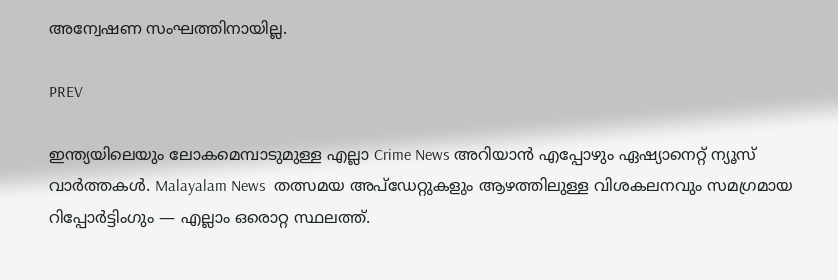അന്വേഷണ സംഘത്തിനായില്ല.

PREV

ഇന്ത്യയിലെയും ലോകമെമ്പാടുമുള്ള എല്ലാ Crime News അറിയാൻ എപ്പോഴും ഏഷ്യാനെറ്റ് ന്യൂസ് വാർത്തകൾ. Malayalam News  തത്സമയ അപ്‌ഡേറ്റുകളും ആഴത്തിലുള്ള വിശകലനവും സമഗ്രമായ റിപ്പോർട്ടിംഗും — എല്ലാം ഒരൊറ്റ സ്ഥലത്ത്.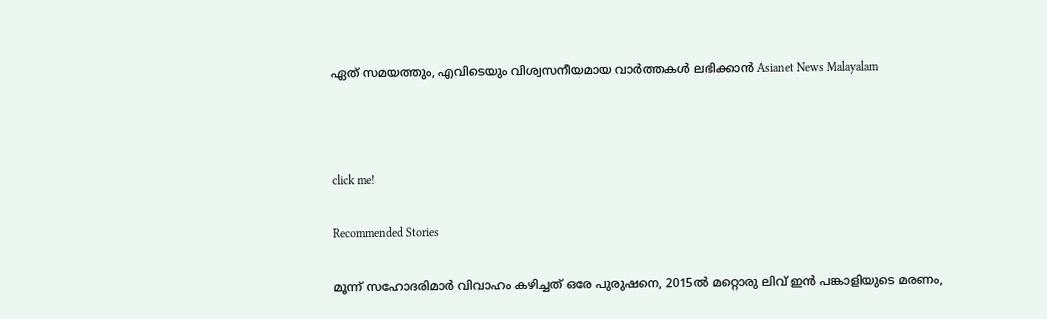ഏത് സമയത്തും, എവിടെയും വിശ്വസനീയമായ വാർത്തകൾ ലഭിക്കാൻ Asianet News Malayalam



click me!

Recommended Stories

മൂന്ന് സഹോദരിമാർ വിവാഹം കഴിച്ചത് ഒരേ പുരുഷനെ, 2015ൽ മറ്റൊരു ലിവ് ഇൻ പങ്കാളിയുടെ മരണം,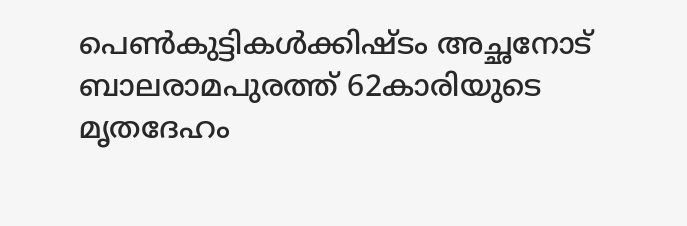പെൺകുട്ടികൾക്കിഷ്ടം അച്ഛനോട്
ബാലരാമപുരത്ത് 62കാരിയുടെ മൃതദേഹം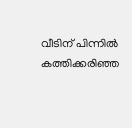വീടിന് പിന്നിൽ കത്തിക്കരിഞ്ഞ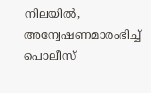നിലയിൽ, അന്വേഷണമാരംഭിച്ച് പൊലീസ്